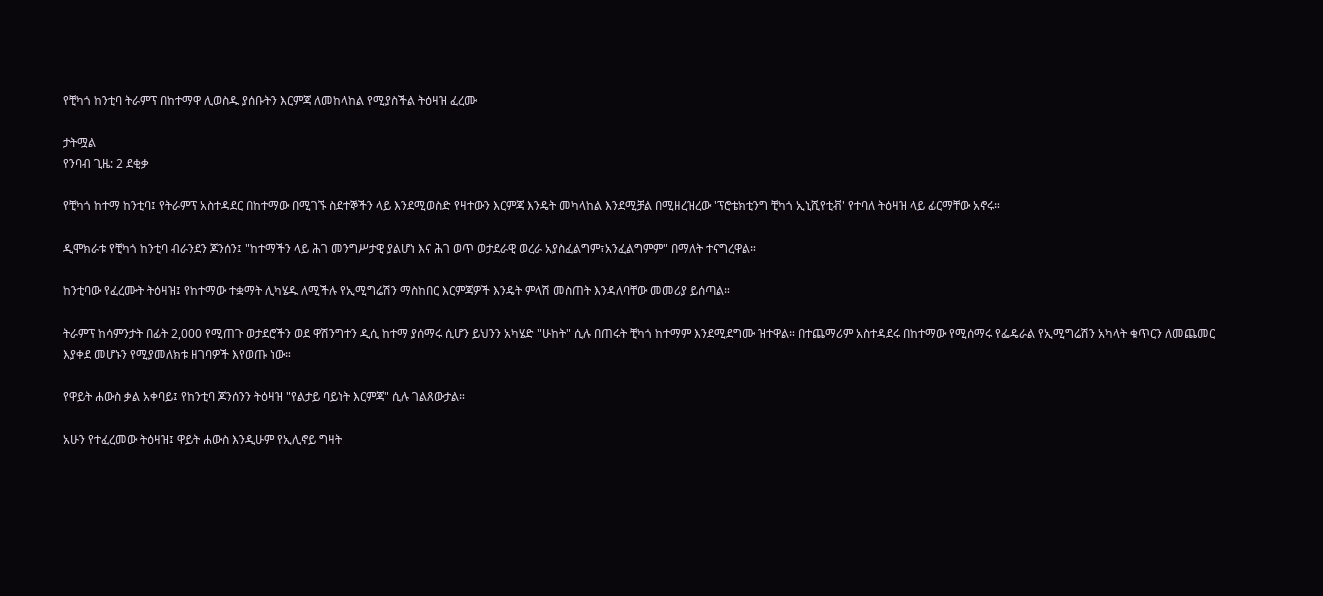የቺካጎ ከንቲባ ትራምፕ በከተማዋ ሊወስዱ ያሰቡትን እርምጃ ለመከላከል የሚያስችል ትዕዛዝ ፈረሙ

ታትሟል
የንባብ ጊዜ: 2 ደቂቃ

የቺካጎ ከተማ ከንቲባ፤ የትራምፕ አስተዳደር በከተማው በሚገኙ ስደተኞችን ላይ እንደሚወስድ የዛተውን እርምጃ እንዴት መካላከል እንደሚቻል በሚዘረዝረው 'ፕሮቴክቲንግ ቺካጎ ኢኒሺየቲቭ' የተባለ ትዕዛዝ ላይ ፊርማቸው አኖሩ።

ዲሞክራቱ የቺካጎ ከንቲባ ብራንደን ጆንሰን፤ "ከተማችን ላይ ሕገ መንግሥታዊ ያልሆነ እና ሕገ ወጥ ወታደራዊ ወረራ አያስፈልግም፣አንፈልግምም" በማለት ተናግረዋል።

ከንቲባው የፈረሙት ትዕዛዝ፤ የከተማው ተቋማት ሊካሄዱ ለሚችሉ የኢሚግሬሽን ማስከበር እርምጃዎች እንዴት ምላሽ መስጠት እንዳለባቸው መመሪያ ይሰጣል።

ትራምፕ ከሳምንታት በፊት 2,000 የሚጠጉ ወታደሮችን ወደ ዋሽንግተን ዲሲ ከተማ ያሰማሩ ሲሆን ይህንን አካሄድ "ሁከት" ሲሉ በጠሩት ቺካጎ ከተማም እንደሚደግሙ ዝተዋል። በተጨማሪም አስተዳደሩ በከተማው የሚሰማሩ የፌዴራል የኢሚግሬሽን አካላት ቁጥርን ለመጨመር እያቀደ መሆኑን የሚያመለክቱ ዘገባዎች እየወጡ ነው።

የዋይት ሐውስ ቃል አቀባይ፤ የከንቲባ ጆንሰንን ትዕዛዝ "የልታይ ባይነት እርምጃ" ሲሉ ገልጸውታል።

አሁን የተፈረመው ትዕዛዝ፤ ዋይት ሐውስ እንዲሁም የኢሊኖይ ግዛት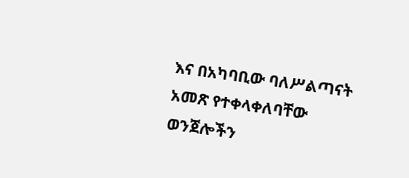እና በአካባቢው ባለሥልጣናት አመጽ የተቀላቀለባቸው ወንጀሎችን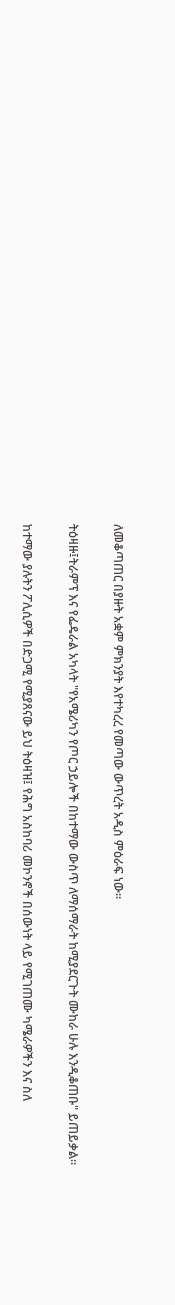ለመቆጣጠር በያዙት አቋም ምክንያት እየተካረረ የመጣው ውጥረት አዲስ ምዕራፍ ነው።

ትዕዛዙ፤ትራምፕ እና የፌዴራል አካላት "የአሜሪካን የጦር ኃይሎች በከተማው ውስጥ ለማሰማራት ከሚያደርጉት ሙከራ ሁሉ እንዲቆጠቡ" ይጠይቃል።

ከተማው ያሉትን ፖሊሲዎች በድጋሚ የሚያጸናው ይህ ትዕዛዝ፤ የሕግ አስከባሪ መኮንኖች በሰውነት ላይ የሚገጠሙ ካሜራዎችን እና ስለ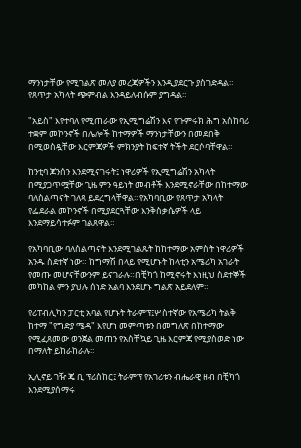ማንነታቸው የሚገልጽ መለያ መረጃዎችን እንዲያደርጉ ያስገድዳል። የጸጥታ አካላት ጭምብል እንዳይለብሱም ያግዳል።

"አይስ" እየተባለ የሚጠራው የኢሚግሬሽን እና የጉምሩክ ሕግ አስከባሪ ተቋም መኮንኖች በሌሎች ከተማዎች ማንነታቸውን በመደበቅ በሚወስዷቸው እርምጃዎች ምክንያት ከፍተኛ ትችት ደርሶባቸዋል።

ከንቲባ ጆንሰን እንደሚናገሩት፤ ነዋሪዎች የኢሚግሬሽን አካላት በሚያጋጥሟቸው ጊዜ ምን ዓይነት መብቶች እንደሚኖራቸው በከተማው ባለስልጣናት ገለጻ ይደረግላቸዋል።የአካባቢው የጸጥታ አካላት የፌደራል መኮንኖች በሚያደርጓቸው እንቅስቃሴዎች ላይ እንደማይሳተፉም ገልጸዋል።

የአካባቢው ባለስልጣናት እንደሚገልጹት ከከተማው አምስት ነዋሪዎች አንዱ ስደተኛ ነው። ከግማሽ በላይ የሚሆኑት ከላቲን አሜሪካ አገራት የመጡ መሆናቸውንም ይናገራሉ።በቺካጎ ከሚኖሩት እነዚህ ስደተኞች መካከል ምን ያህሉ ሰነድ አልባ እንደሆኑ ግልጽ አይደለም።

የሪፐብሊካን ፓርቲ አባል የሆኑት ትራምፕ፤ሦስተኛው የአሜሪካ ትልቅ ከተማ "የግድያ ሜዳ" እየሆነ መምጣቱን በመግለጽ በከተማው የሚፈጸመው ወንጀል መጠን የአስቸኳይ ጊዜ እርምጃ የሚያስወድ ነው በማለት ይከራከራሉ።

ኢሊኖይ ገዥ ጄ ቢ ፕሪስከር፤ ትራምፕ የአገሪቱን ብሔራዊ ዘብ በቺካጎ እንደሚያሰማሩ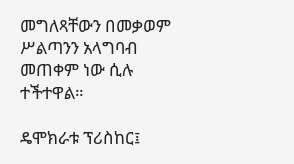መግለጻቸውን በመቃወም ሥልጣንን አላግባብ መጠቀም ነው ሲሉ ተችተዋል።

ዴሞክራቱ ፕሪስከር፤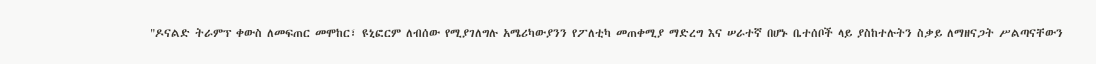"ዶናልድ ትራምፕ ቀውስ ለመፍጠር መሞከር፣ ዩኒፎርም ለብሰው የሚያገለግሉ አሜሪካውያንን የፖለቲካ መጠቀሚያ ማድረግ እና ሠራተኛ በሆኑ ቤተሰቦች ላይ ያስከተሉትን ስቃይ ለማዘናጋት ሥልጣናቸውን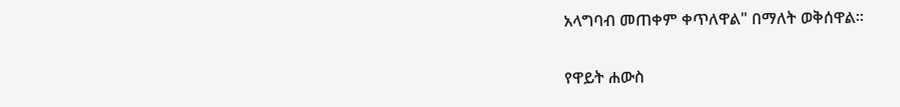አላግባብ መጠቀም ቀጥለዋል" በማለት ወቅሰዋል።

የዋይት ሐውስ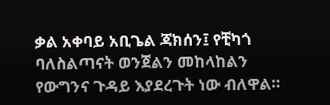ቃል አቀባይ አቢጌል ጃክሰን፤ የቺካጎ ባለስልጣናት ወንጀልን መከላከልን የውግንና ጉዳይ እያደረጉት ነው ብለዋል።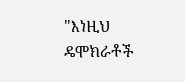"እነዚህ ዴሞክራቶች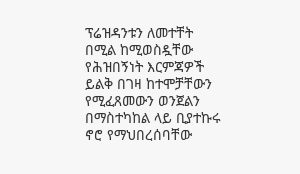ፕሬዝዳንቱን ለመተቸት በሚል ከሚወስዷቸው የሕዝበኝነት እርምጃዎች ይልቅ በገዛ ከተሞቻቸውን የሚፈጸመውን ወንጀልን በማስተካከል ላይ ቢያተኩሩ ኖሮ የማህበረሰባቸው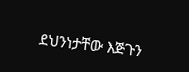ደህንነታቸው እጅጉን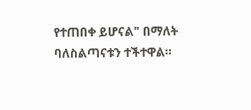የተጠበቀ ይሆናል" በማለት ባለስልጣናቱን ተችተዋል።